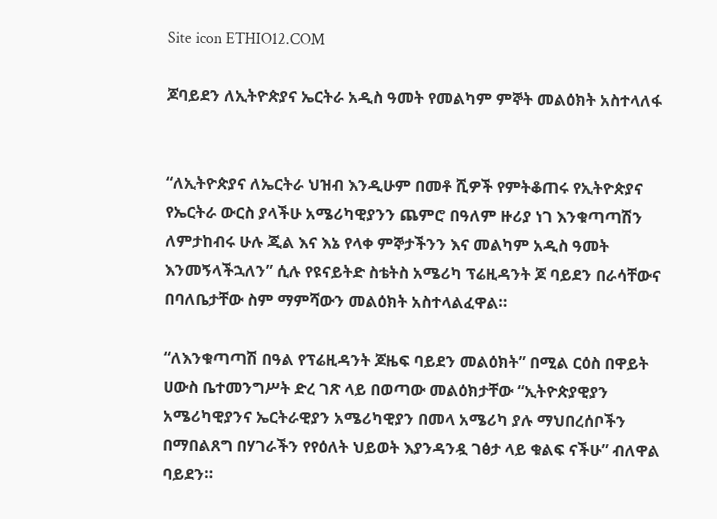Site icon ETHIO12.COM

ጆባይደን ለኢትዮጵያና ኤርትራ አዲስ ዓመት የመልካም ምኞት መልዕክት አስተላለፋ


“ለኢትዮጵያና ለኤርትራ ህዝብ እንዲሁም በመቶ ሺዎች የምትቆጠሩ የኢትዮጵያና የኤርትራ ውርስ ያላችሁ አሜሪካዊያንን ጨምሮ በዓለም ዙሪያ ነገ እንቁጣጣሽን ለምታከብሩ ሁሉ ጂል እና እኔ የላቀ ምኞታችንን እና መልካም አዲስ ዓመት እንመኝላችኋለን” ሲሉ የዩናይትድ ስቴትስ አሜሪካ ፕሬዚዳንት ጆ ባይደን በራሳቸውና በባለቤታቸው ስም ማምሻውን መልዕክት አስተላልፈዋል።

“ለእንቁጣጣሽ በዓል የፕሬዚዳንት ጆዜፍ ባይደን መልዕክት” በሚል ርዕስ በዋይት ሀውስ ቤተመንግሥት ድረ ገጽ ላይ በወጣው መልዕክታቸው “ኢትዮጵያዊያን አሜሪካዊያንና ኤርትራዊያን አሜሪካዊያን በመላ አሜሪካ ያሉ ማህበረሰቦችን በማበልጸግ በሃገራችን የየዕለት ህይወት እያንዳንዷ ገፅታ ላይ ቁልፍ ናችሁ” ብለዋል ባይደን።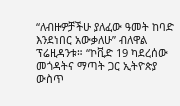“ለብዙዎቻችሁ ያለፈው ዓመት ከባድ እንደነበር አውቃለሁ” ብለዋል ፕሬዚዳንቱ። “ኮቪድ 19 ካደረሰው መጎዳትና ማጣት ጋር ኢትዮጵያ ውስጥ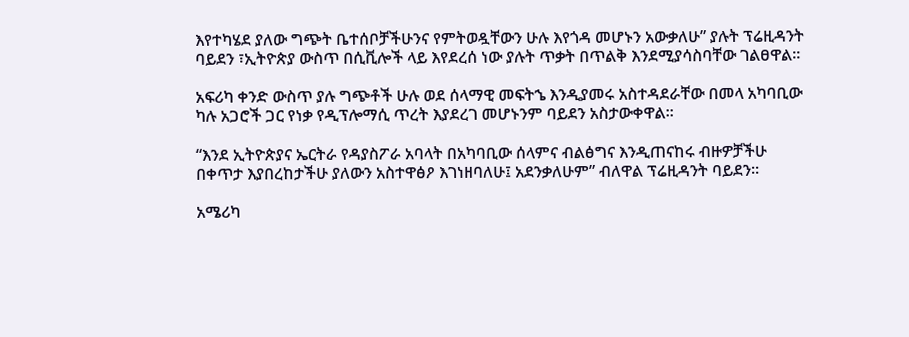እየተካሄደ ያለው ግጭት ቤተሰቦቻችሁንና የምትወዷቸውን ሁሉ እየጎዳ መሆኑን አውቃለሁ” ያሉት ፕሬዚዳንት ባይደን ፣ኢትዮጵያ ውስጥ በሲቪሎች ላይ እየደረሰ ነው ያሉት ጥቃት በጥልቅ እንደሚያሳስባቸው ገልፀዋል።

አፍሪካ ቀንድ ውስጥ ያሉ ግጭቶች ሁሉ ወደ ሰላማዊ መፍትኄ እንዲያመሩ አስተዳደራቸው በመላ አካባቢው ካሉ አጋሮች ጋር የነቃ የዲፕሎማሲ ጥረት እያደረገ መሆኑንም ባይደን አስታውቀዋል።

“እንደ ኢትዮጵያና ኤርትራ የዳያስፖራ አባላት በአካባቢው ሰላምና ብልፅግና እንዲጠናከሩ ብዙዎቻችሁ በቀጥታ እያበረከታችሁ ያለውን አስተዋፅዖ እገነዘባለሁ፤ አደንቃለሁም” ብለዋል ፕሬዚዳንት ባይደን።

አሜሪካ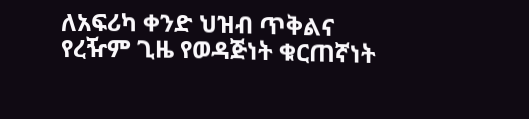ለአፍሪካ ቀንድ ህዝብ ጥቅልና የረዥም ጊዜ የወዳጅነት ቁርጠኛነት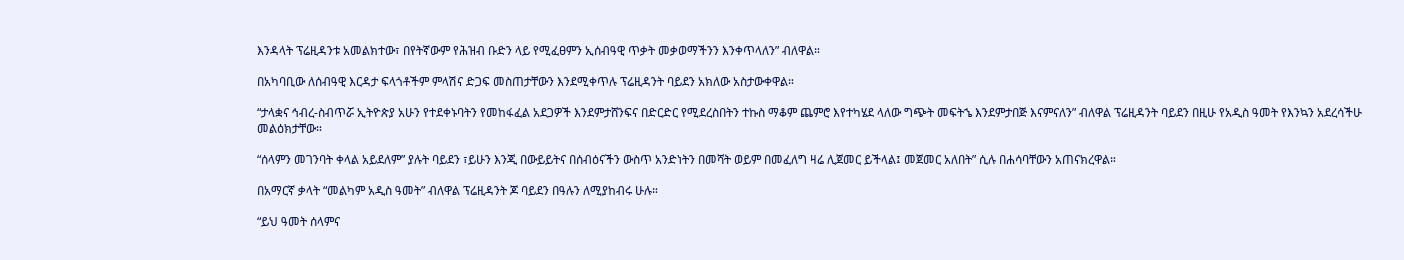እንዳላት ፕሬዚዳንቱ አመልክተው፣ በየትኛውም የሕዝብ ቡድን ላይ የሚፈፀምን ኢሰብዓዊ ጥቃት መቃወማችንን እንቀጥላለን” ብለዋል።

በአካባቢው ለሰብዓዊ እርዳታ ፍላጎቶችም ምላሽና ድጋፍ መስጠታቸውን እንደሚቀጥሉ ፕሬዚዳንት ባይደን አክለው አስታውቀዋል።

“ታላቋና ኅብረ-ስብጥሯ ኢትዮጵያ አሁን የተደቀኑባትን የመከፋፈል አደጋዎች እንደምታሸንፍና በድርድር የሚደረስበትን ተኩስ ማቆም ጨምሮ እየተካሄደ ላለው ግጭት መፍትኄ እንደምታበጅ እናምናለን” ብለዋል ፕሬዚዳንት ባይደን በዚሁ የአዲስ ዓመት የእንኳን አደረሳችሁ መልዕክታቸው።

“ሰላምን መገንባት ቀላል አይደለም” ያሉት ባይደን ፣ይሁን እንጂ በውይይትና በሰብዕናችን ውስጥ አንድነትን በመሻት ወይም በመፈለግ ዛሬ ሊጀመር ይችላል፤ መጀመር አለበት” ሲሉ በሐሳባቸውን አጠናክረዋል።

በአማርኛ ቃላት “መልካም አዲስ ዓመት” ብለዋል ፕሬዚዳንት ጆ ባይደን በዓሉን ለሚያከብሩ ሁሉ።

“ይህ ዓመት ሰላምና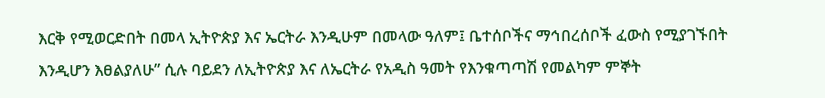እርቅ የሚወርድበት በመላ ኢትዮጵያ እና ኤርትራ እንዲሁም በመላው ዓለም፤ ቤተሰቦችና ማኅበረሰቦች ፈውስ የሚያገኙበት እንዲሆን እፀልያለሁ” ሲሉ ባይደን ለኢትዮጵያ እና ለኤርትራ የአዲስ ዓመት የእንቁጣጣሽ የመልካም ምኞት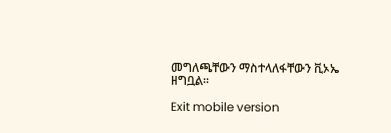መግለጫቸውን ማስተላለፋቸውን ቪኦኤ ዘግቧል።

Exit mobile version